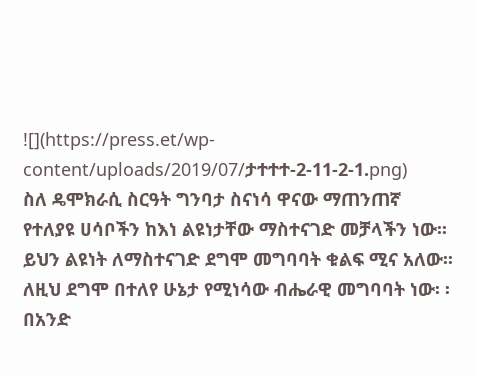![](https://press.et/wp-content/uploads/2019/07/ታተተተ-2-11-2-1.png)
ስለ ዴሞክራሲ ስርዓት ግንባታ ስናነሳ ዋናው ማጠንጠኛ የተለያዩ ሀሳቦችን ከእነ ልዩነታቸው ማስተናገድ መቻላችን ነው፡፡ ይህን ልዩነት ለማስተናገድ ደግሞ መግባባት ቁልፍ ሚና አለው፡፡ ለዚህ ደግሞ በተለየ ሁኔታ የሚነሳው ብሔራዊ መግባባት ነው፡ ፡
በአንድ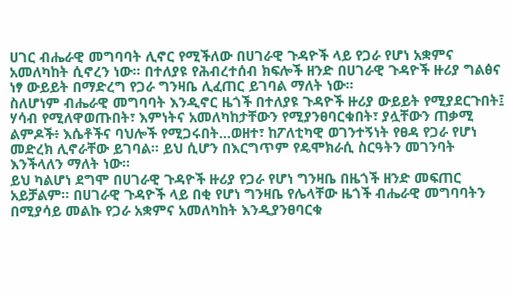ሀገር ብሔራዊ መግባባት ሊኖር የሚችለው በሀገራዊ ጉዳዮች ላይ የጋራ የሆነ አቋምና አመለካከት ሲኖረን ነው። በተለያዩ የሕብረተሰብ ክፍሎች ዘንድ በሀገራዊ ጉዳዮች ዙሪያ ግልፅና ነፃ ውይይት በማድረግ የጋራ ግንዛቤ ሊፈጠር ይገባል ማለት ነው።
ስለሆነም ብሔራዊ መግባባት እንዲኖር ዜጎች በተለያዩ ጉዳዮች ዙሪያ ውይይት የሚያደርጉበት፤ ሃሳብ የሚለዋወጡበት፣ እምነትና አመለካከታቸውን የሚያንፀባርቁበት፣ ያሏቸውን ጠቃሚ ልምዶች፥ እሴቶችና ባህሎች የሚጋሩበት…ወዘተ፣ ከፖለቲካዊ ወገንተኝነት የፀዳ የጋራ የሆነ መድረክ ሊኖራቸው ይገባል። ይህ ሲሆን በእርግጥም የዴሞክራሲ ስርዓትን መገንባት እንችላለን ማለት ነው፡፡
ይህ ካልሆነ ደግሞ በሀገራዊ ጉዳዮች ዙሪያ የጋራ የሆነ ግንዛቤ በዜጎች ዘንድ መፍጠር አይቻልም። በሀገራዊ ጉዳዮች ላይ በቂ የሆነ ግንዛቤ የሌላቸው ዜጎች ብሔራዊ መግባባትን በሚያሳይ መልኩ የጋራ አቋምና አመለካከት እንዲያንፀባርቁ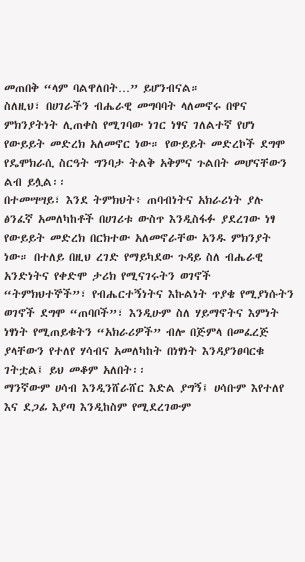መጠበቅ “ላም ባልዋለበት…” ይሆንብናል።
ስለዚህ፣ በሀገራችን ብሔራዊ መግባባት ላለመኖሩ በዋና ምክንያትነት ሊጠቀስ የሚገባው ነገር ነፃና ገለልተኛ የሆነ የውይይት መድረክ አለመኖር ነው። የውይይት መድረኮች ደግሞ የዴሞክራሲ ስርዓት ግንባታ ትልቅ አቅምና ጉልበት መሆናቸውን ልብ ይሏል፡፡
በተመሣሣይ፣ እንደ ትምክህት፥ ጠባብነትና አክራሪነት ያሉ ፅንፈኛ አመለካከቶች በሀገሪቱ ውስጥ እንዲስፋፉ ያደረገው ነፃ የውይይት መድረክ በርክተው አለመኖራቸው አንዱ ምክንያት ነው። በተለይ በዚህ ረገድ የማይካደው ጉዳይ ስለ ብሔራዊ አንድነትና የቀድሞ ታሪክ የሚናገሩትን ወገኖች “ትምክህተኞች”፣ የብሔርተኝነትና እኩልነት ጥያቄ የሚያነሱትን ወገኖች ደግሞ “ጠባቦች”፣ እንዲሁም ስለ ሃይማኖትና እምነት ነፃነት የሚጠይቁትን “አክራሪዎች” ብሎ በጅምላ በመፈረጅ ያላቸውን የተለየ ሃሳብና አመለካከት በነፃነት እንዳያንፀባርቁ ገትቷል፤ ይህ መቆም አለበት፡፡
ማንኛውም ሀሳብ እንዲንሸራሸር እድል ያግኝ፤ ሀሳቡም እየተለየ እና ደጋፊ እያጣ እንዲከስም የሚደረገውም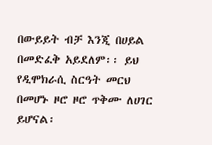በውይይት ብቻ እንጂ በሀይል በመድፈቅ አይደለም፡፡ ይህ የዲሞክራሲ ስርዓት መርህ በመሆኑ ዞሮ ዞሮ ጥቅሙ ለሀገር ይሆናል፡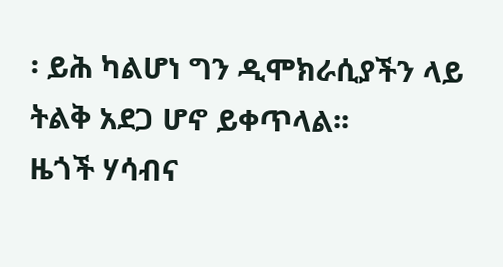፡ ይሕ ካልሆነ ግን ዲሞክራሲያችን ላይ ትልቅ አደጋ ሆኖ ይቀጥላል፡፡
ዜጎች ሃሳብና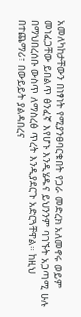አመለካከታቸውን በነፃነት የሚያንፀባርቁበት የጋራ መድረክ አለመኖሩ ወይም መነፈጋቸው ይበልጥ ፅንፈኛ እየሆኑ እንዲሄዱና ይህንንም ባገኙት አጋጣሚ ሁሉ በማህበረሰቡ ውስጥ ለማስረፅ ጥረት እንዲያደርጉ አድርጓቸዋል። ከዚህ በተጨማሪ፣ በውይይት ያልዳበረና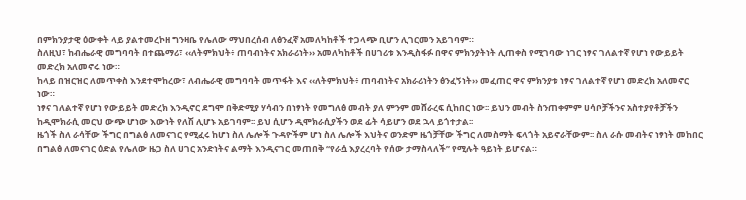በምክንያታዊ ዕውቀት ላይ ያልተመረኮዘ ግንዛቤ የሌለው ማህበረሰብ ለፅንፈኛ አመለካከቶች ተጋላጭ ቢሆን ሊገርመን አይገባም።
ስለዚህ፣ ከብሔራዊ መግባባት በተጨማሪ፣ ‹‹ለትምክህት፥ ጠባብነትና አክራሪነት›› አመለካከቶች በሀገሪቱ እንዲስፋፉ በዋና ምክንያትነት ሊጠቀስ የሚገባው ነገር ነፃና ገለልተኛ የሆነ የውይይት መድረክ አለመኖሩ ነው።
ከላይ በዝርዝር ለመጥቀስ እንደተሞከረው፣ ለብሔራዊ መግባባት መጥፋት እና ‹‹ለትምክህት፥ ጠባብነትና አክራሪነትን ፅንፈኝነት›› መፈጠር ዋና ምክንያቱ ነፃና ገለልተኛ የሆነ መድረክ አለመኖር ነው።
ነፃና ገለልተኛ የሆነ የውይይት መድረክ እንዲኖር ደግሞ በቅድሚያ ሃሳብን በነፃነት የመግለፅ መብት ያለ ምንም መሸራረፍ ሲከበር ነው፡፡ ይህን መብት ስንጠቀምም ሀሳቦቻችንና አስተያየቶቻችን ከዲሞክራሲ መርህ ውጭ ሆነው እውነት የለሽ ሊሆኑ አይገባም፡፡ ይህ ሲሆን ዲሞክራሲያችን ወደ ፊት ሳይሆን ወደ ኋላ ይጎተታል፡፡
ዜጎች ስለ ራሳቸው ችግር በግልፅ ለመናገር የሚፈሩ ከሆነ ስለ ሌሎች ጉዳዮችም ሆነ ስለ ሌሎች እህትና ወንድም ዜጎቻቸው ችግር ለመስማት ፍላጎት አይኖራቸውም፡፡ ስለ ራሱ መብትና ነፃነት መከበር በግልፅ ለመናገር ዕድል የሌለው ዜጋ ስለ ሀገር አንድነትና ልማት እንዲናገር መጠበቅ “የራሷ እያረረባት የሰው ታማስላለች” የሚሉት ዓይነት ይሆናል።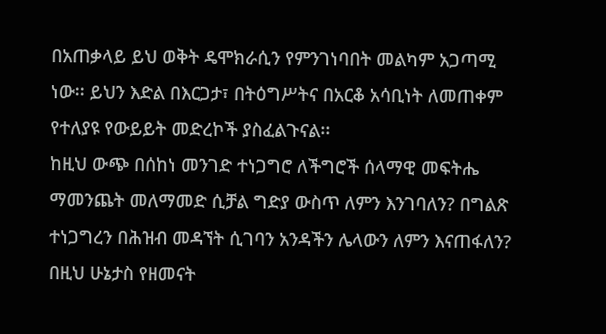በአጠቃላይ ይህ ወቅት ዴሞክራሲን የምንገነባበት መልካም አጋጣሚ ነው፡፡ ይህን እድል በእርጋታ፣ በትዕግሥትና በአርቆ አሳቢነት ለመጠቀም የተለያዩ የውይይት መድረኮች ያስፈልጉናል፡፡
ከዚህ ውጭ በሰከነ መንገድ ተነጋግሮ ለችግሮች ሰላማዊ መፍትሔ ማመንጨት መለማመድ ሲቻል ግድያ ውስጥ ለምን እንገባለን? በግልጽ ተነጋግረን በሕዝብ መዳኘት ሲገባን አንዳችን ሌላውን ለምን እናጠፋለን? በዚህ ሁኔታስ የዘመናት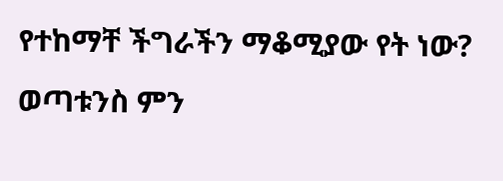የተከማቸ ችግራችን ማቆሚያው የት ነው? ወጣቱንስ ምን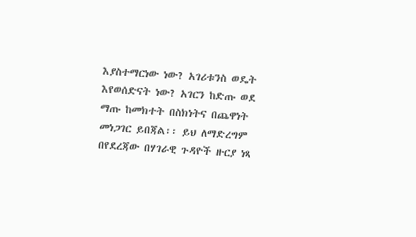እያስተማርነው ነው? አገሪቱንስ ወዴት እየወሰድናት ነው? አገርን ከድጡ ወደ ማጡ ከመክተት በስክነትና በጨዋነት መነጋገር ይበጃል፡፡ ይህ ለማድረግም በየደረጃው በሃገራዊ ጉዳዮች ዙርያ ነጻ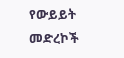የውይይት መድረኮች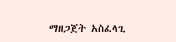ማዘጋጀት አስፈላጊ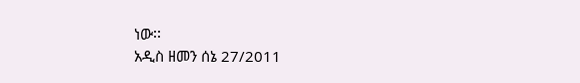ነው፡፡
አዲስ ዘመን ሰኔ 27/2011